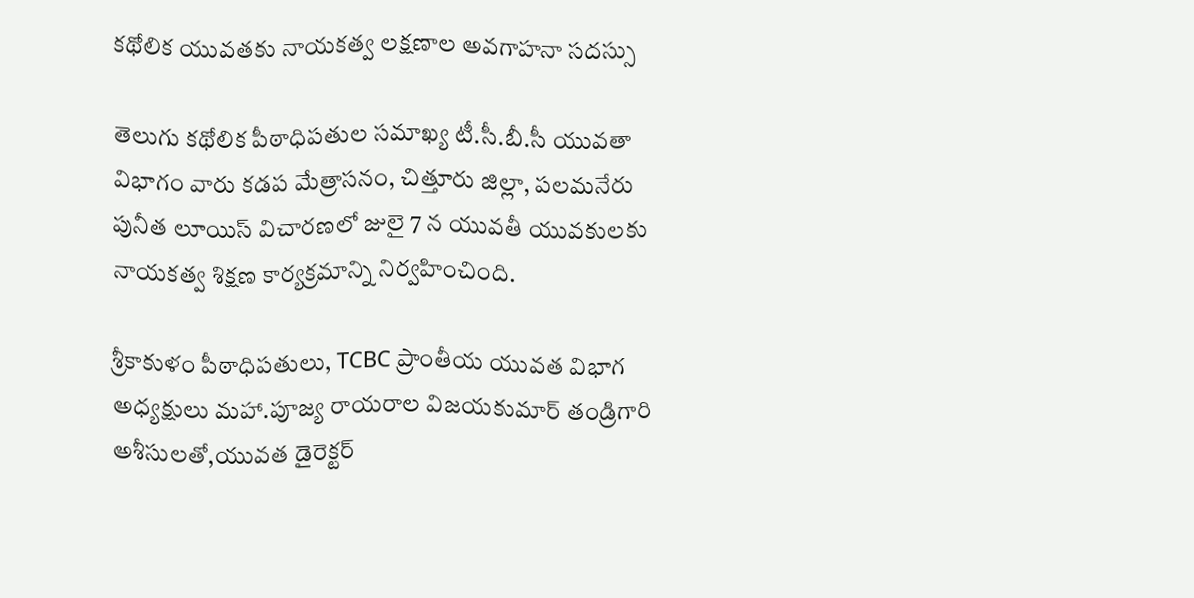కథోలిక యువతకు నాయకత్వ లక్షణాల అవగాహనా సదస్సు

తెలుగు కథోలిక పీఠాధిపతుల సమాఖ్య టీ.సీ.బీ.సీ యువతా విభాగం వారు కడప మేత్రాసనం, చిత్తూరు జిల్లా, పలమనేరు పునీత లూయిస్ విచారణలో జులై 7 న యువతీ యువకులకు నాయకత్వ శిక్షణ కార్యక్రమాన్ని నిర్వహించింది.

శ్రీకాకుళం పీఠాధిపతులు, TCBC ప్రాంతీయ యువత విభాగ అధ్యక్షులు మహా.పూజ్య రాయరాల విజయకుమార్ తండ్రిగారి అశీసులతో,యువత డైరెక్టర్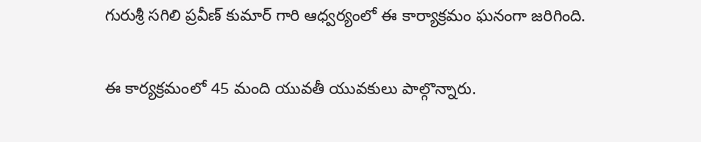గురుశ్రీ సగిలి ప్రవీణ్ కుమార్ గారి ఆధ్వర్యంలో ఈ కార్యాక్రమం ఘనంగా జరిగింది.

ఈ కార్యక్రమంలో 45 మంది యువతీ యువకులు పాల్గొన్నారు.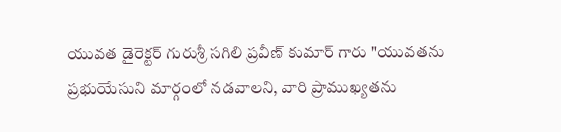యువత డైరెక్టర్ గురుశ్రీ సగిలి ప్రవీణ్ కుమార్ గారు "యువతను ప్రభుయేసుని మార్గంలో నడవాలని, వారి ప్రాముఖ్యతను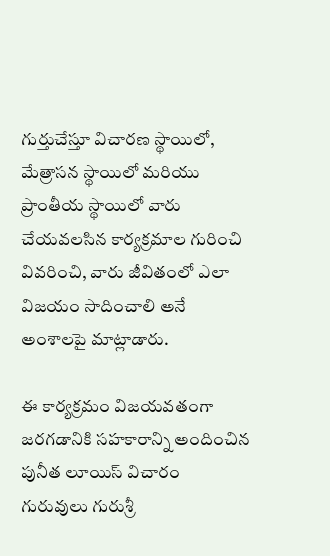గుర్తుచేస్తూ విచారణ స్థాయిలో, మేత్రాసన స్థాయిలో మరియు ప్రాంతీయ స్థాయిలో వారు చేయవలసిన కార్యక్రమాల గురించి వివరించి, వారు జీవితంలో ఎలా విజయం సాదించాలి అనే అంశాలపై మాట్లాడారు.

ఈ కార్యక్రమం విజయవతంగా జరగడానికి సహకారాన్ని అందించిన పునీత లూయిస్ విచారం గురువులు గురుశ్రీ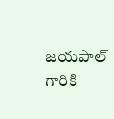జయపాల్ గారికి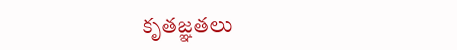కృతజ్ఞతలు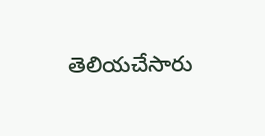తెలియచేసారు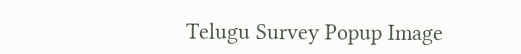Telugu Survey Popup Image